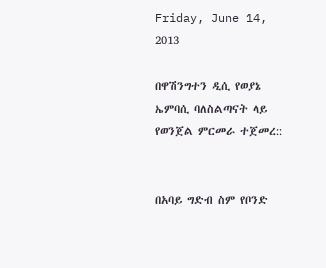Friday, June 14, 2013

በዋሽንግተን ዲሲ የወያኔ ኤምባሲ ባለስልጣናት ላይ የወንጀል ምርመራ ተጀመረ::


በአባይ ግድብ ስም የቦንድ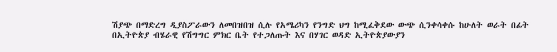ሽያጭ በማድረግ ዲያስፖራውን ለመበዝበዝ ሲሉ የአሜሪካን የንግድ ህግ ከሚፈቅደው ውጭ ሲንቀሳቀሱ ከሁለት ወራት በፊት በኢትዮጵያ ብሄራዊ የሽግግር ምክር ቤት የተጋለጡት እና በሃገር ወዳድ ኢትዮጵያውያን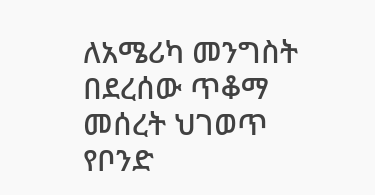ለአሜሪካ መንግስት በደረሰው ጥቆማ መሰረት ህገወጥ የቦንድ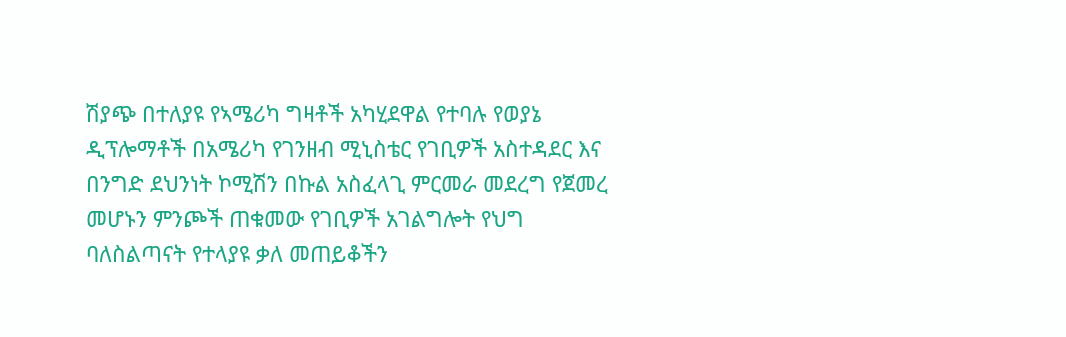ሽያጭ በተለያዩ የኣሜሪካ ግዛቶች አካሂደዋል የተባሉ የወያኔ ዲፕሎማቶች በአሜሪካ የገንዘብ ሚኒስቴር የገቢዎች አስተዳደር እና በንግድ ደህንነት ኮሚሽን በኩል አስፈላጊ ምርመራ መደረግ የጀመረ መሆኑን ምንጮች ጠቁመው የገቢዎች አገልግሎት የህግ ባለስልጣናት የተላያዩ ቃለ መጠይቆችን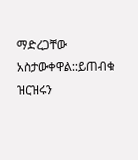ማድረጋቸው አስታውቀዋል::ይጠብቁ ዝርዝሩን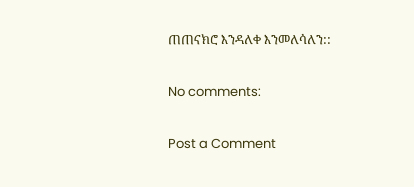ጠጠናክሮ እንዳለቀ እንመለሳለን::

No comments:

Post a Comment